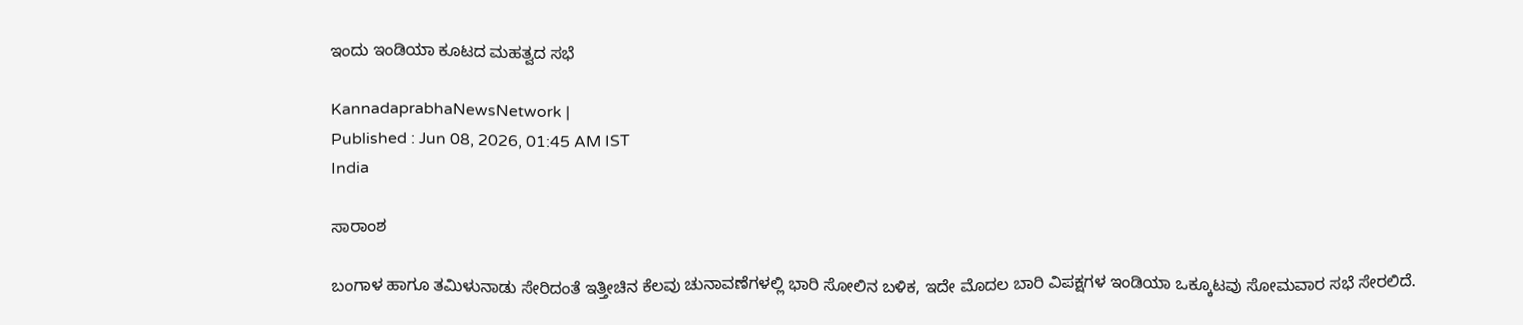ಇಂದು ಇಂಡಿಯಾ ಕೂಟದ ಮಹತ್ವದ ಸಭೆ

KannadaprabhaNewsNetwork |
Published : Jun 08, 2026, 01:45 AM IST
India

ಸಾರಾಂಶ

ಬಂಗಾಳ ಹಾಗೂ ತಮಿಳುನಾಡು ಸೇರಿದಂತೆ ಇತ್ತೀಚಿನ ಕೆಲವು ಚುನಾವಣೆಗಳಲ್ಲಿ ಭಾರಿ ಸೋಲಿನ ಬಳಿಕ, ಇದೇ ಮೊದಲ ಬಾರಿ ವಿಪಕ್ಷಗಳ ಇಂಡಿಯಾ ಒಕ್ಕೂಟವು ಸೋಮವಾರ ಸಭೆ ಸೇರಲಿದೆ.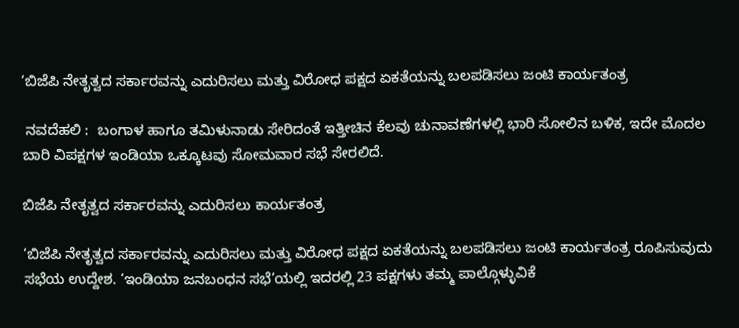‘ಬಿಜೆಪಿ ನೇತೃತ್ವದ ಸರ್ಕಾರವನ್ನು ಎದುರಿಸಲು ಮತ್ತು ವಿರೋಧ ಪಕ್ಷದ ಏಕತೆಯನ್ನು ಬಲಪಡಿಸಲು ಜಂಟಿ ಕಾರ್ಯತಂತ್ರ

 ನವದೆಹಲಿ :  ಬಂಗಾಳ ಹಾಗೂ ತಮಿಳುನಾಡು ಸೇರಿದಂತೆ ಇತ್ತೀಚಿನ ಕೆಲವು ಚುನಾವಣೆಗಳಲ್ಲಿ ಭಾರಿ ಸೋಲಿನ ಬಳಿಕ, ಇದೇ ಮೊದಲ ಬಾರಿ ವಿಪಕ್ಷಗಳ ಇಂಡಿಯಾ ಒಕ್ಕೂಟವು ಸೋಮವಾರ ಸಭೆ ಸೇರಲಿದೆ.

ಬಿಜೆಪಿ ನೇತೃತ್ವದ ಸರ್ಕಾರವನ್ನು ಎದುರಿಸಲು ಕಾರ್ಯತಂತ್ರ

‘ಬಿಜೆಪಿ ನೇತೃತ್ವದ ಸರ್ಕಾರವನ್ನು ಎದುರಿಸಲು ಮತ್ತು ವಿರೋಧ ಪಕ್ಷದ ಏಕತೆಯನ್ನು ಬಲಪಡಿಸಲು ಜಂಟಿ ಕಾರ್ಯತಂತ್ರ ರೂಪಿಸುವುದು ಸಭೆಯ ಉದ್ದೇಶ. ‘ಇಂಡಿಯಾ ಜನಬಂಧನ ಸಭೆ’ಯಲ್ಲಿ ಇದರಲ್ಲಿ 23 ಪಕ್ಷಗಳು ತಮ್ಮ ಪಾಲ್ಗೊಳ್ಳುವಿಕೆ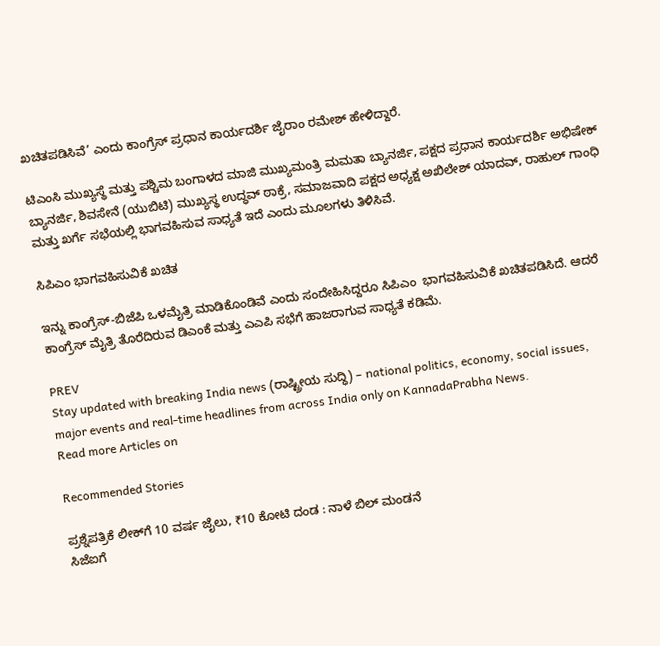ಖಚಿತಪಡಿಸಿವೆ’ ಎಂದು ಕಾಂಗ್ರೆಸ್‌ ಪ್ರಧಾನ ಕಾರ್ಯದರ್ಶಿ ಜೈರಾಂ ರಮೇಶ್‌ ಹೇಳಿದ್ದಾರೆ.

ಟಿಎಂಸಿ ಮುಖ್ಯಸ್ಥೆ ಮತ್ತು ಪಶ್ಚಿಮ ಬಂಗಾಳದ ಮಾಜಿ ಮುಖ್ಯಮಂತ್ರಿ ಮಮತಾ ಬ್ಯಾನರ್ಜಿ, ಪಕ್ಷದ ಪ್ರಧಾನ ಕಾರ್ಯದರ್ಶಿ ಅಭಿಷೇಕ್ ಬ್ಯಾನರ್ಜಿ, ಶಿವಸೇನೆ (ಯುಬಿಟಿ) ಮುಖ್ಯಸ್ಥ ಉದ್ಧವ್ ಠಾಕ್ರೆ, ಸಮಾಜವಾದಿ ಪಕ್ಷದ ಅಧ್ಯಕ್ಷ ಅಖಿಲೇಶ್ ಯಾದವ್, ರಾಹುಲ್ ಗಾಂಧಿ ಮತ್ತು ಖರ್ಗೆ ಸಭೆಯಲ್ಲಿ ಭಾಗವಹಿಸುವ ಸಾಧ್ಯತೆ ಇದೆ ಎಂದು ಮೂಲಗಳು ತಿಳಿಸಿವೆ.

ಸಿಪಿಎಂ ಭಾಗವಹಿಸುವಿಕೆ ಖಚಿತ

ಇನ್ನು ಕಾಂಗ್ರೆಸ್‌-ಬಿಜೆಪಿ ಒಳಮೈತ್ರಿ ಮಾಡಿಕೊಂಡಿವೆ ಎಂದು ಸಂದೇಹಿಸಿದ್ದರೂ ಸಿಪಿಎಂ  ಭಾಗವಹಿಸುವಿಕೆ ಖಚಿತಪಡಿಸಿದೆ. ಆದರೆ ಕಾಂಗ್ರೆಸ್‌ ಮೈತ್ರಿ ತೊರೆದಿರುವ ಡಿಎಂಕೆ ಮತ್ತು ಎಎಪಿ ಸಭೆಗೆ ಹಾಜರಾಗುವ ಸಾಧ್ಯತೆ ಕಡಿಮೆ.

PREV
Stay updated with breaking India news (ರಾಷ್ಟ್ರೀಯ ಸುದ್ಧಿ) – national politics, economy, social issues, major events and real‑time headlines from across India only on KannadaPrabha News.
Read more Articles on

Recommended Stories

ಪ್ರಶ್ನೆಪತ್ರಿಕೆ ಲೀಕ್‌ಗೆ 10 ವರ್ಷ ಜೈಲು, ₹10 ಕೋಟಿ ದಂಡ : ನಾಳೆ ಬಿಲ್‌ ಮಂಡನೆ
ಸಿಜೆಐಗೆ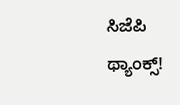ಸಿಜೆಪಿ ಥ್ಯಾಂಕ್ಸ್!